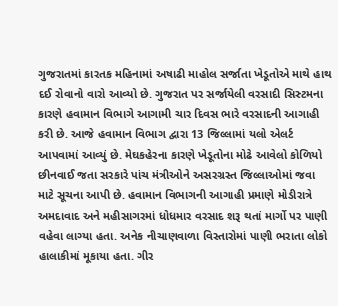ગુજરાતમાં કારતક મહિનામાં અષાઢી માહોલ સર્જાતા ખેડૂતોએ માથે હાથ દઈ રોવાનો વારો આવ્યો છે. ગુજરાત પર સર્જાયેલી વરસાદી સિસ્ટમના કારણે હવામાન વિભાગે આગામી ચાર દિવસ ભારે વરસાદની આગાહી કરી છે. આજે હવામાન વિભાગ દ્વારા 13 જિલ્લામાં યલો એલર્ટ આપવામાં આવ્યું છે. મેઘકહેરના કારણે ખેડૂતોના મોઢે આવેલો કોળિયો છીનવાઈ જતા સરકારે પાંચ મંત્રીઓને અસરગ્રસ્ત જિલ્લાઓમાં જવા માટે સૂચના આપી છે. હવામાન વિભાગની આગાહી પ્રમાણે મોડીરાત્રે અમદાવાદ અને મહીસાગરમાં ધોધમાર વરસાદ શરૂ થતાં માર્ગો પર પાણી વહેવા લાગ્યા હતા. અનેક નીચાણવાળા વિસ્તારોમાં પાણી ભરાતા લોકો હાલાકીમાં મૂકાયા હતા. ગીર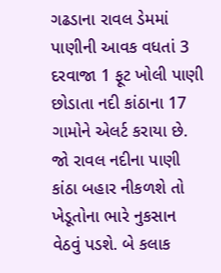ગઢડાના રાવલ ડેમમાં પાણીની આવક વધતાં 3 દરવાજા 1 ફૂટ ખોલી પાણી છોડાતા નદી કાંઠાના 17 ગામોને એલર્ટ કરાયા છે. જો રાવલ નદીના પાણી કાંઠા બહાર નીકળશે તો ખેડૂતોના ભારે નુકસાન વેઠવું પડશે. બે કલાક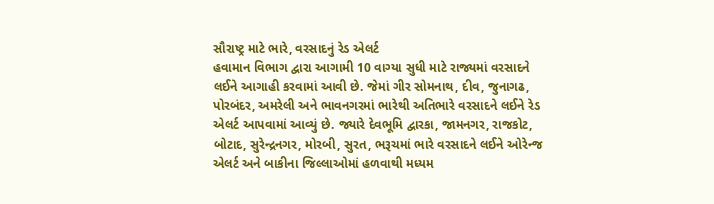સૌરાષ્ટ્ર માટે ભારે, વરસાદનું રેડ એલર્ટ
હવામાન વિભાગ દ્વારા આગામી 10 વાગ્યા સુધી માટે રાજ્યમાં વરસાદને લઈને આગાહી કરવામાં આવી છે. જેમાં ગીર સોમનાથ, દીવ, જુનાગઢ, પોરબંદર, અમરેલી અને ભાવનગરમાં ભારેથી અતિભારે વરસાદને લઈને રેડ એલર્ટ આપવામાં આવ્યું છે. જ્યારે દેવભૂમિ દ્વારકા, જામનગર, રાજકોટ, બોટાદ, સુરેન્દ્રનગર, મોરબી, સુરત, ભરૂચમાં ભારે વરસાદને લઈને ઓરેન્જ એલર્ટ અને બાકીના જિલ્લાઓમાં હળવાથી મધ્યમ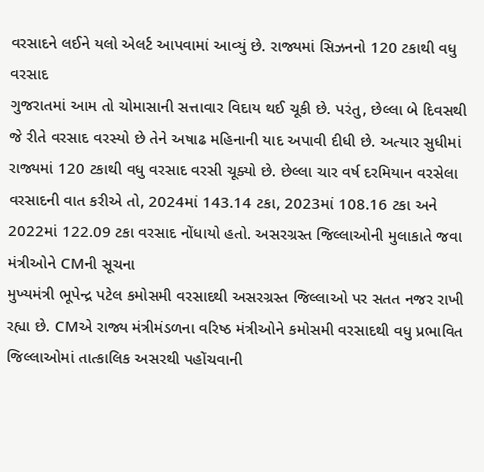વરસાદને લઈને યલો એલર્ટ આપવામાં આવ્યું છે. રાજ્યમાં સિઝનનો 120 ટકાથી વધુ વરસાદ
ગુજરાતમાં આમ તો ચોમાસાની સત્તાવાર વિદાય થઈ ચૂકી છે. પરંતુ, છેલ્લા બે દિવસથી જે રીતે વરસાદ વરસ્યો છે તેને અષાઢ મહિનાની યાદ અપાવી દીધી છે. અત્યાર સુધીમાં રાજ્યમાં 120 ટકાથી વધુ વરસાદ વરસી ચૂક્યો છે. છેલ્લા ચાર વર્ષ દરમિયાન વરસેલા વરસાદની વાત કરીએ તો, 2024માં 143.14 ટકા, 2023માં 108.16 ટકા અને 2022માં 122.09 ટકા વરસાદ નોંધાયો હતો. અસરગ્રસ્ત જિલ્લાઓની મુલાકાતે જવા મંત્રીઓને CMની સૂચના
મુખ્યમંત્રી ભૂપેન્દ્ર પટેલ કમોસમી વરસાદથી અસરગ્રસ્ત જિલ્લાઓ પર સતત નજર રાખી રહ્યા છે. CMએ રાજ્ય મંત્રીમંડળના વરિષ્ઠ મંત્રીઓને કમોસમી વરસાદથી વધુ પ્રભાવિત જિલ્લાઓમાં તાત્કાલિક અસરથી પહોંચવાની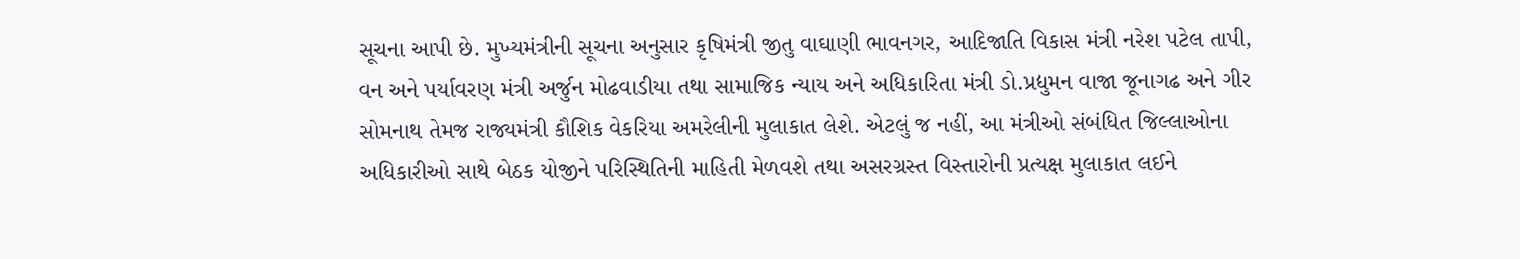સૂચના આપી છે. મુખ્યમંત્રીની સૂચના અનુસાર કૃષિમંત્રી જીતુ વાઘાણી ભાવનગર, આદિજાતિ વિકાસ મંત્રી નરેશ પટેલ તાપી, વન અને પર્યાવરણ મંત્રી અર્જુન મોઢવાડીયા તથા સામાજિક ન્યાય અને અધિકારિતા મંત્રી ડો.પ્રદ્યુમન વાજા જૂનાગઢ અને ગીર સોમનાથ તેમજ રાજ્યમંત્રી કૌશિક વેકરિયા અમરેલીની મુલાકાત લેશે. એટલું જ નહીં, આ મંત્રીઓ સંબંધિત જિલ્લાઓના અધિકારીઓ સાથે બેઠક યોજીને પરિસ્થિતિની માહિતી મેળવશે તથા અસરગ્રસ્ત વિસ્તારોની પ્રત્યક્ષ મુલાકાત લઈને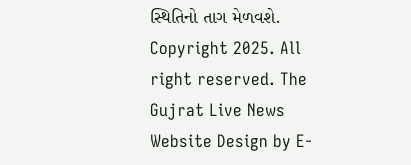સ્થિતિનો તાગ મેળવશે.
Copyright 2025. All right reserved. The Gujrat Live News Website Design by E-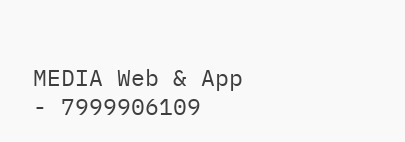MEDIA Web & App - 7999906109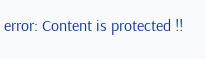error: Content is protected !!